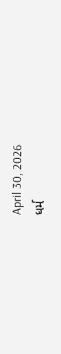April 30, 2026
ધર્મ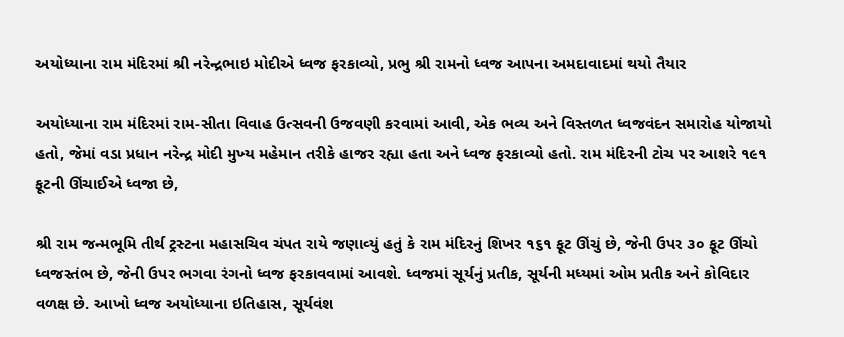અયોધ્‍યાના રામ મંદિરમાં શ્રી નરેન્દ્રભાઇ મોદીએ ધ્વજ ફરકાવ્યો, પ્રભુ શ્રી રામનો ધ્વજ આપના અમદાવાદમાં થયો તૈયાર

અયોધ્‍યાના રામ મંદિરમાં રામ-સીતા વિવાહ ઉત્‍સવની ઉજવણી કરવામાં આવી, એક ભવ્‍ય અને વિસ્‍તળત ધ્‍વજવંદન સમારોહ યોજાયો હતો, જેમાં વડા પ્રધાન નરેન્‍દ્ર મોદી મુખ્‍ય મહેમાન તરીકે હાજર રહ્યા હતા અને ધ્વજ ફરકાવ્યો હતો. રામ મંદિરની ટોચ પર આશરે ૧૯૧ ફૂટની ઊંચાઈએ ધ્વજા છે,

શ્રી રામ જન્‍મભૂમિ તીર્થ ટ્રસ્‍ટના મહાસચિવ ચંપત રાયે જણાવ્‍યું હતું કે રામ મંદિરનું શિખર ૧૬૧ ફૂટ ઊંચું છે, જેની ઉપર ૩૦ ફૂટ ઊંચો ધ્‍વજસ્‍તંભ છે, જેની ઉપર ભગવા રંગનો ધ્‍વજ ફરકાવવામાં આવશે. ધ્‍વજમાં સૂર્યનું પ્રતીક, સૂર્યની મધ્‍યમાં ઓમ પ્રતીક અને કોવિદાર વળક્ષ છે. આખો ધ્‍વજ અયોધ્‍યાના ઇતિહાસ, સૂર્યવંશ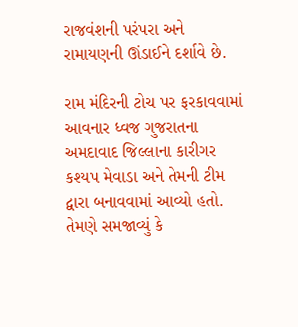રાજવંશની પરંપરા અને રામાયણની ઊંડાઈને દર્શાવે છે.

રામ મંદિરની ટોચ પર ફરકાવવામાં આવનાર ધ્‍વજ ગુજરાતના અમદાવાદ જિલ્લાના કારીગર કશ્‍યપ મેવાડા અને તેમની ટીમ દ્વારા બનાવવામાં આવ્‍યો હતો. તેમણે સમજાવ્‍યું કે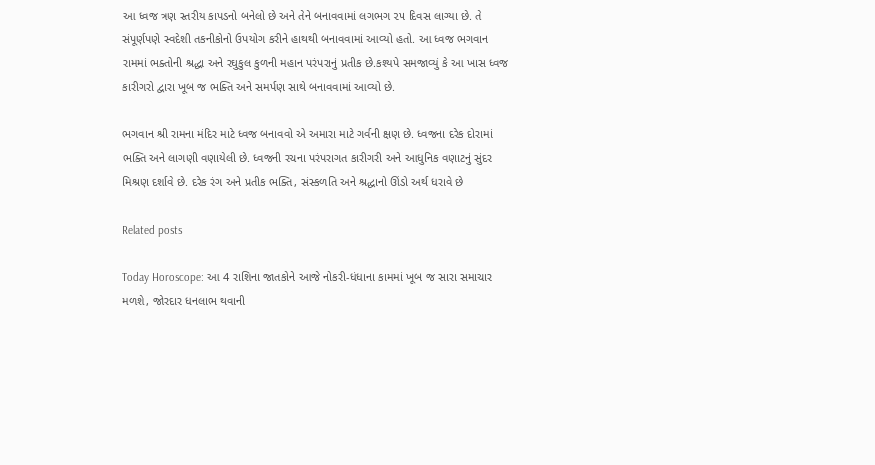આ ધ્‍વજ ત્રણ સ્‍તરીય કાપડનો બનેલો છે અને તેને બનાવવામાં લગભગ ૨૫ દિવસ લાગ્‍યા છે. તે સંપૂર્ણપણે સ્‍વદેશી તકનીકોનો ઉપયોગ કરીને હાથથી બનાવવામાં આવ્‍યો હતો. આ ધ્‍વજ ભગવાન રામમાં ભક્‍તોની શ્રદ્ધા અને રઘુકુલ કુળની મહાન પરંપરાનું પ્રતીક છે.કશ્‍યપે સમજાવ્‍યું કે આ ખાસ ધ્‍વજ કારીગરો દ્વારા ખૂબ જ ભક્‍તિ અને સમર્પણ સાથે બનાવવામાં આવ્‍યો છે.

ભગવાન શ્રી રામના મંદિર માટે ધ્‍વજ બનાવવો એ અમારા માટે ગર્વની ક્ષણ છે. ધ્‍વજના દરેક દોરામાં ભક્‍તિ અને લાગણી વણાયેલી છે. ધ્‍વજની રચના પરંપરાગત કારીગરી અને આધુનિક વણાટનું સુંદર મિશ્રણ દર્શાવે છે. દરેક રંગ અને પ્રતીક ભક્‍તિ, સંસ્‍કળતિ અને શ્રદ્ધાનો ઊંડો અર્થ ધરાવે છે

Related posts

Today Horoscope: આ 4 રાશિના જાતકોને આજે નોકરી-ધંધાના કામમાં ખૂબ જ સારા સમાચાર મળશે, જોરદાર ધનલાભ થવાની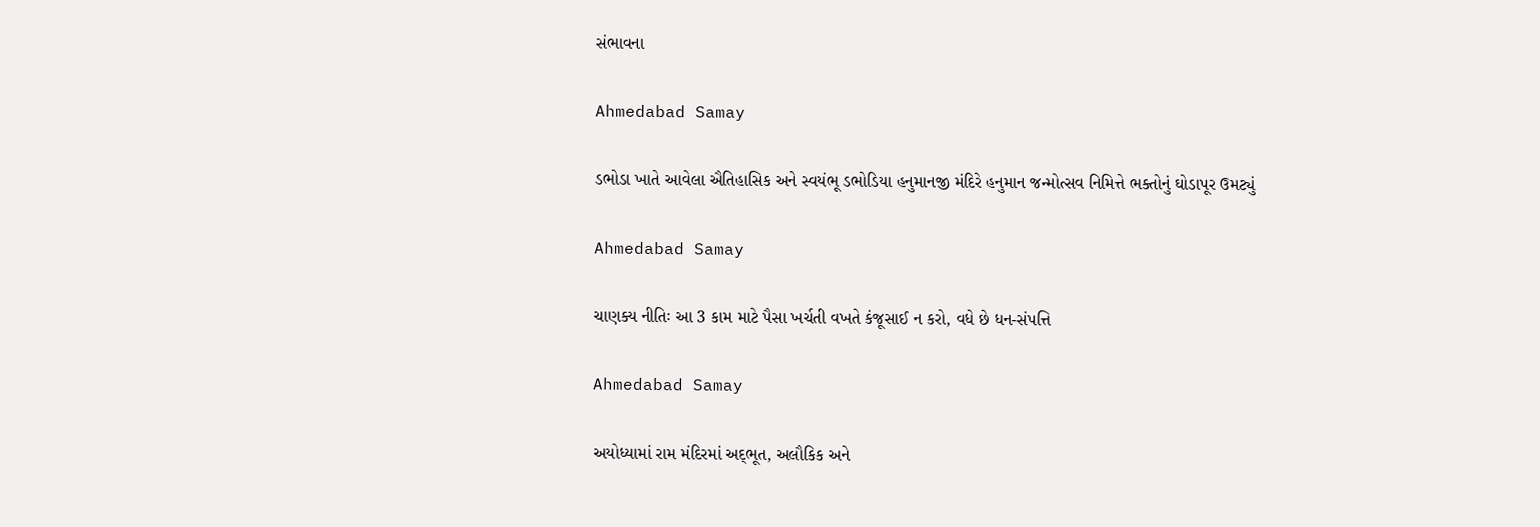સંભાવના

Ahmedabad Samay

ડભોડા ખાતે આવેલા ઐતિહાસિક અને સ્વયંભૂ ડભોડિયા હનુમાનજી મંદિરે હનુમાન જન્મોત્સવ નિમિત્તે ભક્તોનું ઘોડાપૂર ઉમટ્યું

Ahmedabad Samay

ચાણક્ય નીતિઃ આ 3 કામ માટે પૈસા ખર્ચતી વખતે કંજૂસાઈ ન કરો, વધે છે ધન-સંપત્તિ

Ahmedabad Samay

અયોધ્‍યામાં રામ મંદિરમાં અદ્‌ભૂત, અલૌકિક અને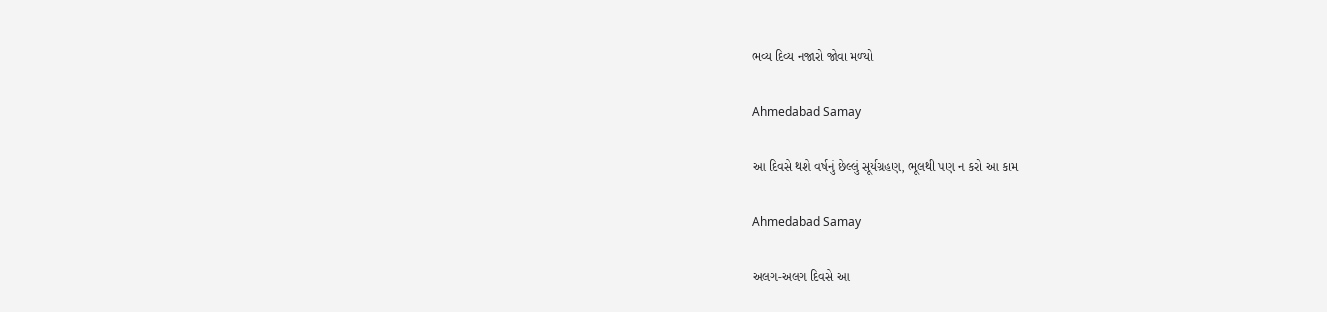ભવ્‍ય દિવ્‍ય નજારો જોવા મળ્‍યો

Ahmedabad Samay

આ દિવસે થશે વર્ષનું છેલ્લું સૂર્યગ્રહણ, ભૂલથી પણ ન કરો આ કામ

Ahmedabad Samay

અલગ-અલગ દિવસે આ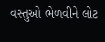વસ્તુઓ ભેળવીને લોટ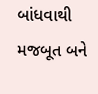બાંધવાથી મજબૂત બને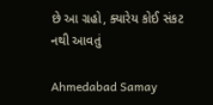છે આ ગ્રહો, ક્યારેય કોઈ સંકટ નથી આવતું

Ahmedabad Samay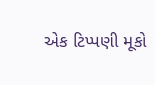એક ટિપ્પણી મૂકો